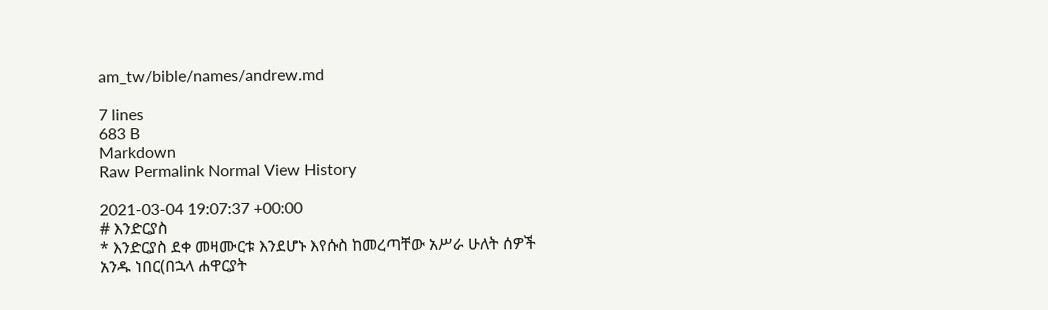am_tw/bible/names/andrew.md

7 lines
683 B
Markdown
Raw Permalink Normal View History

2021-03-04 19:07:37 +00:00
# እንድርያስ
* እንድርያስ ደቀ መዛሙርቱ እንደሆኑ እየሱስ ከመረጣቸው አሥራ ሁለት ሰዎች አንዱ ነበር(በኋላ ሐዋርያት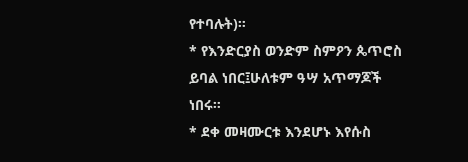የተባሉት)።
* የእንድርያስ ወንድም ስምዖን ጴጥሮስ ይባል ነበር፤ሁለቱም ዓሣ አጥማጆች ነበሩ።
* ደቀ መዛሙርቱ እንደሆኑ እየሱስ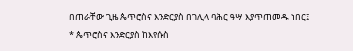በጠራቸው ጊዜ ጴጥሮስና እንድርያስ በገሊላ ባሕር ዓሣ እያጥጠመዱ ነበር፤
* ጴጥሮስና እንድርያስ ከእየሱስ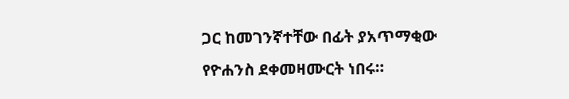ጋር ከመገንኛተቸው በፊት ያአጥማቂው የዮሐንስ ደቀመዛሙርት ነበሩ።